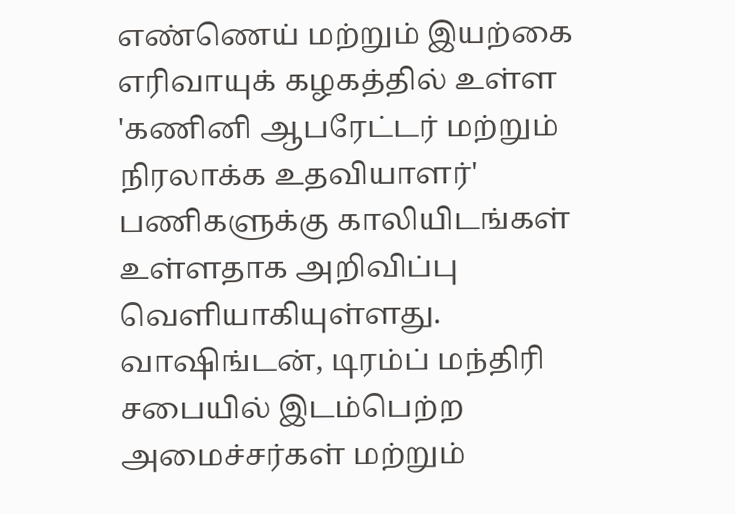எண்ணெய் மற்றும் இயற்கை எரிவாயுக் கழகத்தில் உள்ள 'கணினி ஆபரேட்டர் மற்றும் நிரலாக்க உதவியாளர்' பணிகளுக்கு காலியிடங்கள் உள்ளதாக அறிவிப்பு வெளியாகியுள்ளது.
வாஷிங்டன், டிரம்ப் மந்திரி சபையில் இடம்பெற்ற அமைச்சர்கள் மற்றும்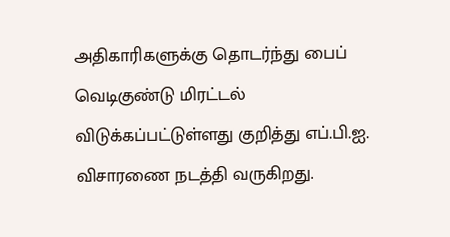அதிகாரிகளுக்கு தொடர்ந்து பைப் வெடிகுண்டு மிரட்டல் விடுக்கப்பட்டுள்ளது குறித்து எப்.பி.ஐ. விசாரணை நடத்தி வருகிறது.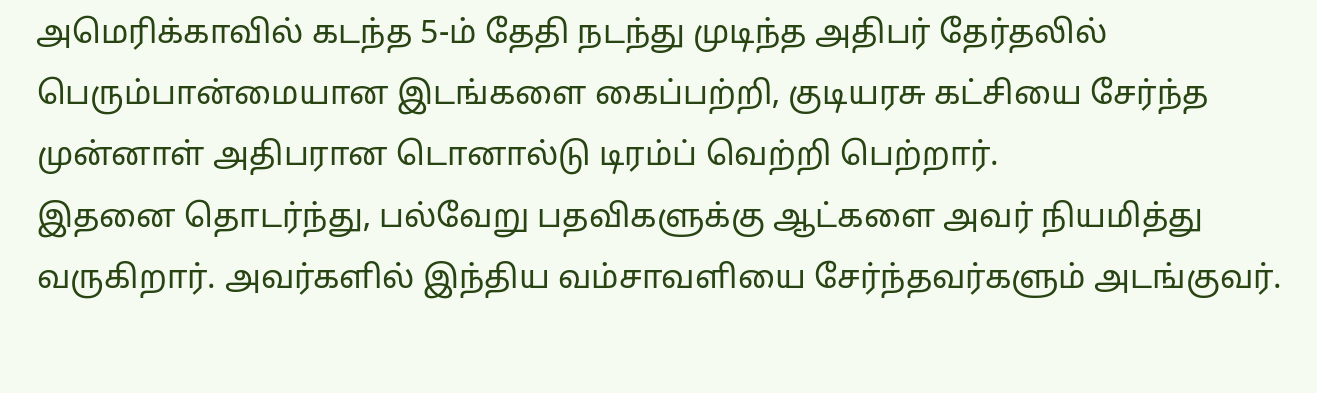அமெரிக்காவில் கடந்த 5-ம் தேதி நடந்து முடிந்த அதிபர் தேர்தலில் பெரும்பான்மையான இடங்களை கைப்பற்றி, குடியரசு கட்சியை சேர்ந்த முன்னாள் அதிபரான டொனால்டு டிரம்ப் வெற்றி பெற்றார்.
இதனை தொடர்ந்து, பல்வேறு பதவிகளுக்கு ஆட்களை அவர் நியமித்து வருகிறார். அவர்களில் இந்திய வம்சாவளியை சேர்ந்தவர்களும் அடங்குவர்.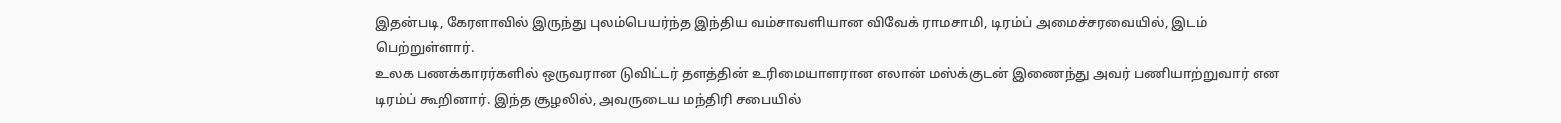இதன்படி, கேரளாவில் இருந்து புலம்பெயர்ந்த இந்திய வம்சாவளியான விவேக் ராமசாமி, டிரம்ப் அமைச்சரவையில், இடம் பெற்றுள்ளார்.
உலக பணக்காரர்களில் ஒருவரான டுவிட்டர் தளத்தின் உரிமையாளரான எலான் மஸ்க்குடன் இணைந்து அவர் பணியாற்றுவார் என டிரம்ப் கூறினார். இந்த சூழலில், அவருடைய மந்திரி சபையில்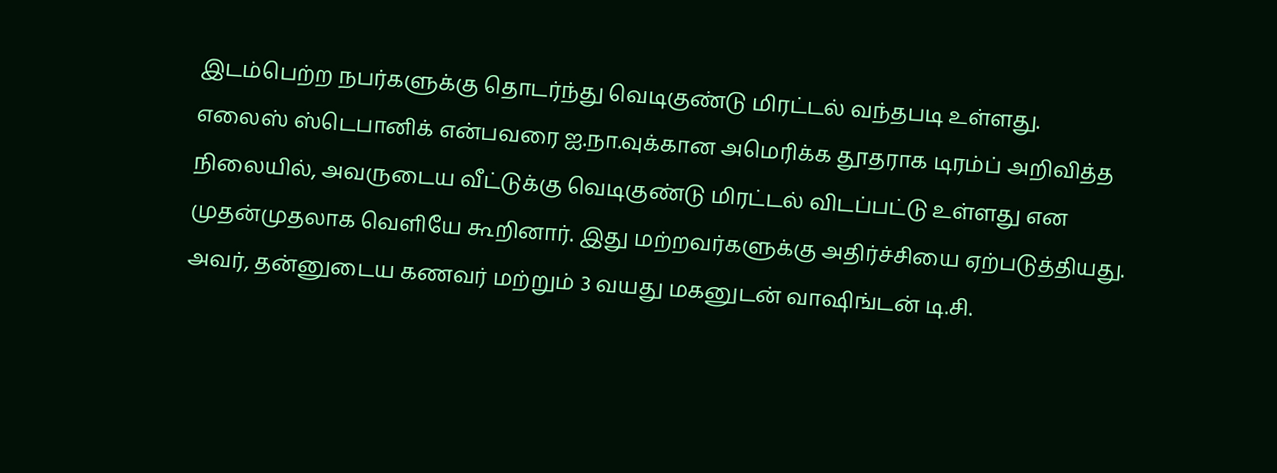இடம்பெற்ற நபர்களுக்கு தொடர்ந்து வெடிகுண்டு மிரட்டல் வந்தபடி உள்ளது.
எலைஸ் ஸ்டெபானிக் என்பவரை ஐ.நா.வுக்கான அமெரிக்க தூதராக டிரம்ப் அறிவித்த நிலையில், அவருடைய வீட்டுக்கு வெடிகுண்டு மிரட்டல் விடப்பட்டு உள்ளது என முதன்முதலாக வெளியே கூறினார். இது மற்றவர்களுக்கு அதிர்ச்சியை ஏற்படுத்தியது.
அவர், தன்னுடைய கணவர் மற்றும் 3 வயது மகனுடன் வாஷிங்டன் டி.சி.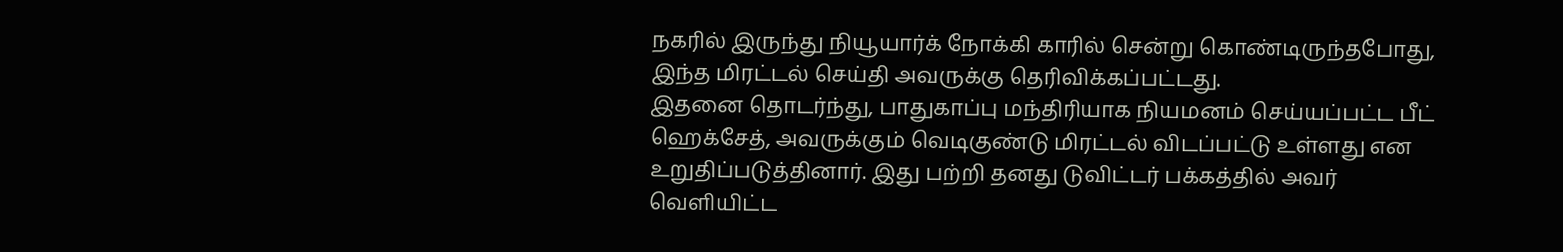நகரில் இருந்து நியூயார்க் நோக்கி காரில் சென்று கொண்டிருந்தபோது, இந்த மிரட்டல் செய்தி அவருக்கு தெரிவிக்கப்பட்டது.
இதனை தொடர்ந்து, பாதுகாப்பு மந்திரியாக நியமனம் செய்யப்பட்ட பீட் ஹெக்சேத், அவருக்கும் வெடிகுண்டு மிரட்டல் விடப்பட்டு உள்ளது என உறுதிப்படுத்தினார். இது பற்றி தனது டுவிட்டர் பக்கத்தில் அவர் வெளியிட்ட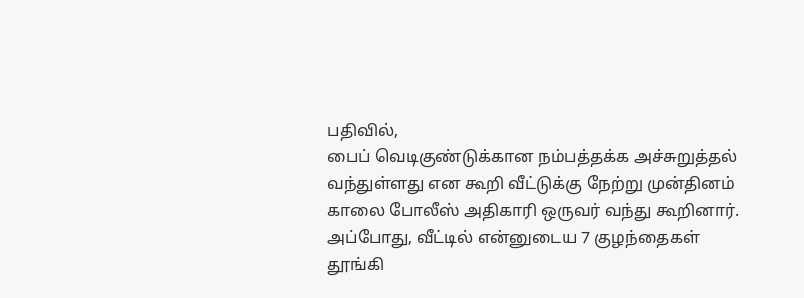பதிவில்,
பைப் வெடிகுண்டுக்கான நம்பத்தக்க அச்சுறுத்தல் வந்துள்ளது என கூறி வீட்டுக்கு நேற்று முன்தினம் காலை போலீஸ் அதிகாரி ஒருவர் வந்து கூறினார். அப்போது, வீட்டில் என்னுடைய 7 குழந்தைகள் தூங்கி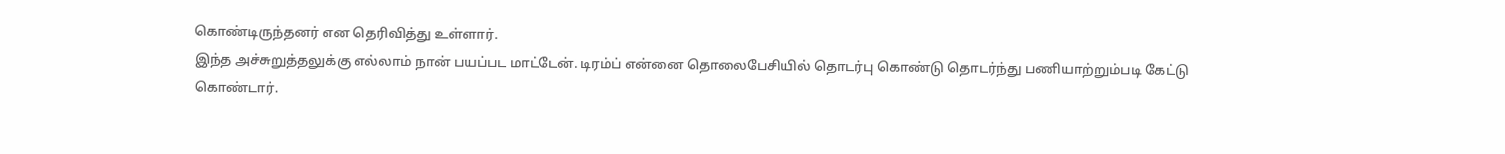கொண்டிருந்தனர் என தெரிவித்து உள்ளார்.
இந்த அச்சுறுத்தலுக்கு எல்லாம் நான் பயப்பட மாட்டேன். டிரம்ப் என்னை தொலைபேசியில் தொடர்பு கொண்டு தொடர்ந்து பணியாற்றும்படி கேட்டு கொண்டார்.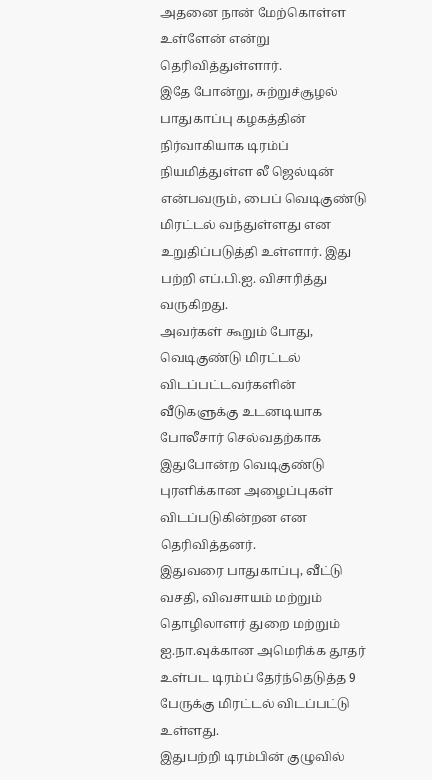அதனை நான் மேற்கொள்ள உள்ளேன் என்று தெரிவித்துள்ளார்.
இதே போன்று, சுற்றுச்சூழல் பாதுகாப்பு கழகத்தின் நிர்வாகியாக டிரம்ப் நியமித்துள்ள லீ ஜெல்டின் என்பவரும், பைப் வெடிகுண்டு மிரட்டல் வந்துள்ளது என உறுதிப்படுத்தி உள்ளார். இது பற்றி எப்.பி.ஐ. விசாரித்து வருகிறது.
அவர்கள் கூறும் போது, வெடிகுண்டு மிரட்டல் விடப்பட்டவர்களின் வீடுகளுக்கு உடனடியாக போலீசார் செல்வதற்காக இதுபோன்ற வெடிகுண்டு புரளிக்கான அழைப்புகள் விடப்படுகின்றன என தெரிவித்தனர்.
இதுவரை பாதுகாப்பு, வீட்டு வசதி, விவசாயம் மற்றும் தொழிலாளர் துறை மற்றும் ஐ.நா.வுக்கான அமெரிக்க தூதர் உள்பட டிரம்ப் தேர்ந்தெடுத்த 9 பேருக்கு மிரட்டல் விடப்பட்டு உள்ளது.
இதுபற்றி டிரம்பின் குழுவில்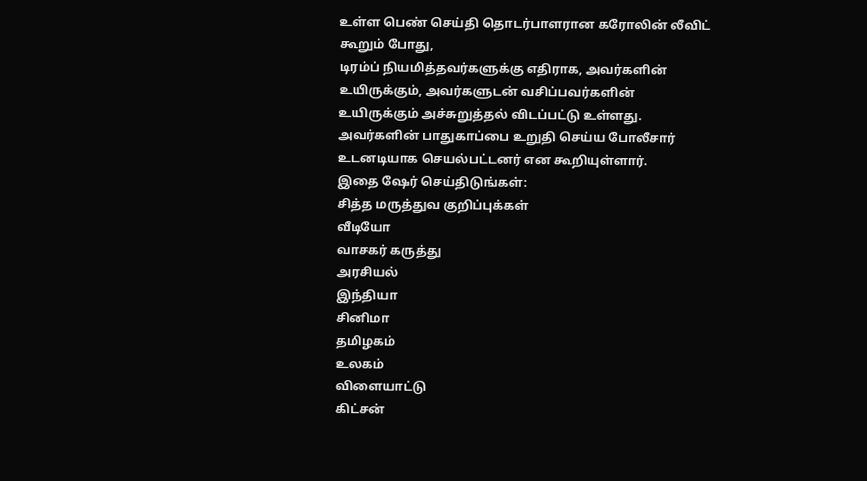உள்ள பெண் செய்தி தொடர்பாளரான கரோலின் லீவிட் கூறும் போது,
டிரம்ப் நியமித்தவர்களுக்கு எதிராக, அவர்களின் உயிருக்கும், அவர்களுடன் வசிப்பவர்களின் உயிருக்கும் அச்சுறுத்தல் விடப்பட்டு உள்ளது. அவர்களின் பாதுகாப்பை உறுதி செய்ய போலீசார் உடனடியாக செயல்பட்டனர் என கூறியுள்ளார்.
இதை ஷேர் செய்திடுங்கள்:
சித்த மருத்துவ குறிப்புக்கள்
வீடியோ
வாசகர் கருத்து
அரசியல்
இந்தியா
சினிமா
தமிழகம்
உலகம்
விளையாட்டு
கிட்சன்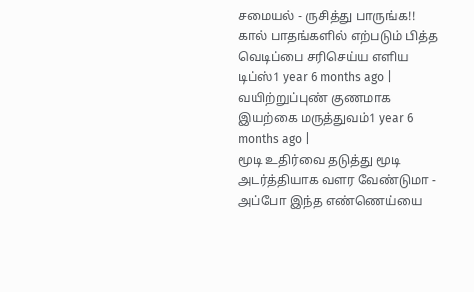சமையல் - ருசித்து பாருங்க!!
கால் பாதங்களில் எற்படும் பித்த வெடிப்பை சரிசெய்ய எளிய டிப்ஸ்1 year 6 months ago |
வயிற்றுப்புண் குணமாக இயற்கை மருத்துவம்1 year 6 months ago |
மூடி உதிர்வை தடுத்து மூடி அடர்த்தியாக வளர வேண்டுமா - அப்போ இந்த எண்ணெய்யை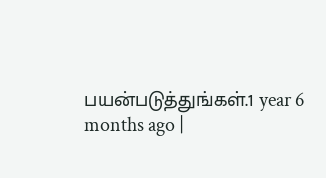பயன்படுத்துங்கள்.1 year 6 months ago |